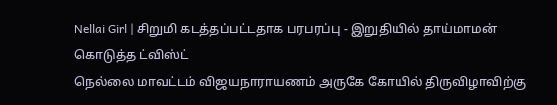Nellai Girl | சிறுமி கடத்தப்பட்டதாக பரபரப்பு - இறுதியில் தாய்மாமன் கொடுத்த ட்விஸ்ட்
நெல்லை மாவட்டம் விஜயநாராயணம் அருகே கோயில் திருவிழாவிற்கு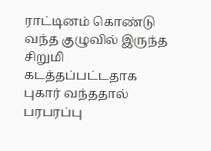ராட்டினம் கொண்டு வந்த குழுவில் இருந்த சிறுமி கடத்தப்பட்டதாக புகார் வந்ததால் பரபரப்பு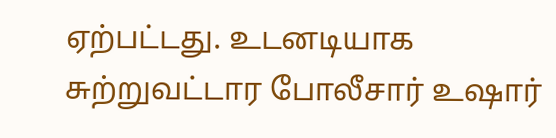ஏற்பட்டது. உடனடியாக சுற்றுவட்டார போலீசார் உஷார்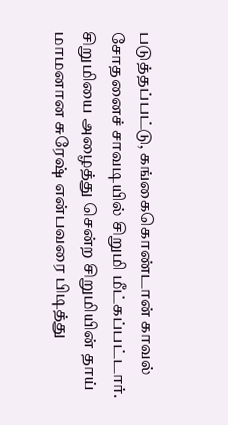படுத்தப்பட்டு, கங்கைகொண்டான் காவல் சோதனைச் சாவடியில் சிறுமி மீட்கப்பட்டார். சிறுமியை அழைத்து சென்ற சிறுமியின் தாய் மாமனான சுரேஷ் என்பவரை பிடித்து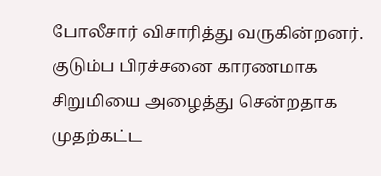போலீசார் விசாரித்து வருகின்றனர். குடும்ப பிரச்சனை காரணமாக சிறுமியை அழைத்து சென்றதாக முதற்கட்ட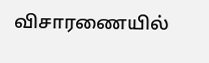விசாரணையில்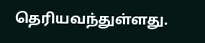தெரியவந்துள்ளது.